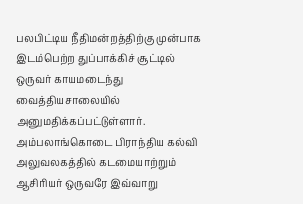பலபிட்டிய நீதிமன்றத்திற்கு முன்பாக இடம்பெற்ற துப்பாக்கிச் சூட்டில் ஒருவர் காயமடைந்து வைத்தியசாலையில் அனுமதிக்கப்பட்டுள்ளார்.
அம்பலாங்கொடை பிராந்திய கல்வி அலுவலகத்தில் கடமையாற்றும் ஆசிரியர் ஒருவரே இவ்வாறு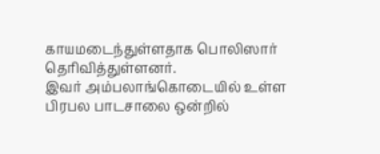காயமடைந்துள்ளதாக பொலிஸார் தெரிவித்துள்ளனர்.
இவர் அம்பலாங்கொடையில் உள்ள பிரபல பாடசாலை ஒன்றில்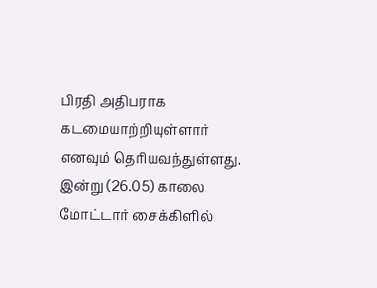பிரதி அதிபராக கடமையாற்றியுள்ளார் எனவும் தெரியவந்துள்ளது.
இன்று (26.05) காலை மோட்டார் சைக்கிளில்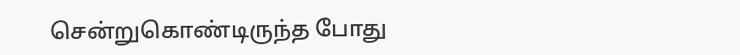சென்றுகொண்டிருந்த போது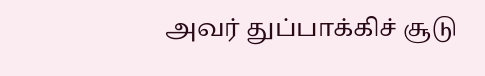அவர் துப்பாக்கிச் சூடு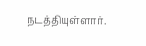நடத்தியுள்ளார்.